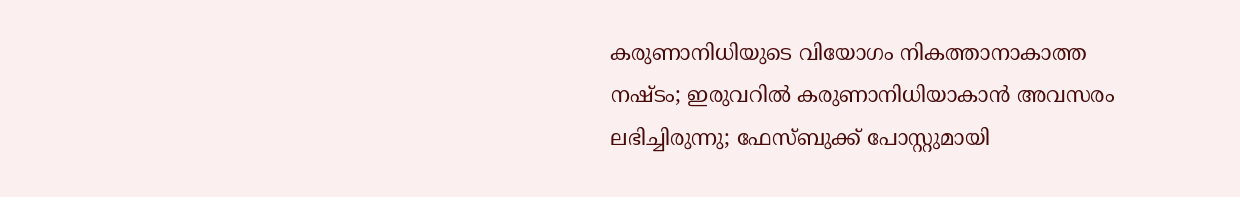കരുണാനിധിയുടെ വിയോഗം നികത്താനാകാത്ത നഷ്ടം; ഇരുവറില്‍ കരുണാനിധിയാകാന്‍ അവസരം ലഭിച്ചിരുന്നു; ഫേസ്ബുക്ക് പോസ്റ്റുമായി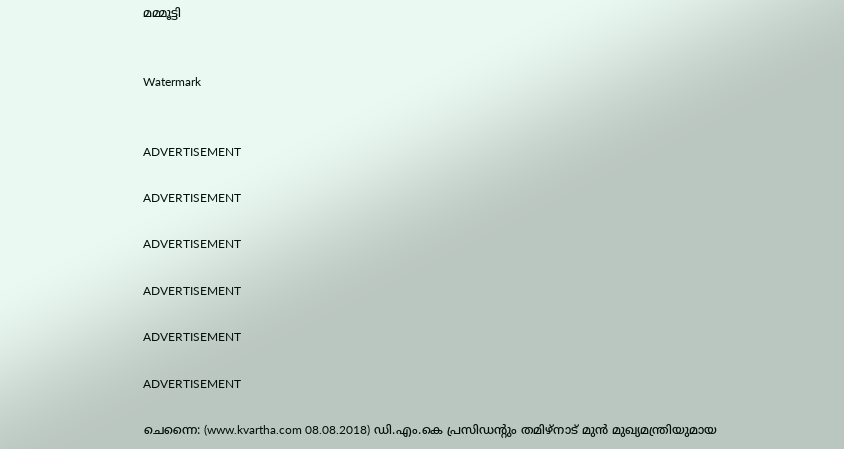മമ്മൂട്ടി


Watermark


ADVERTISEMENT

ADVERTISEMENT

ADVERTISEMENT

ADVERTISEMENT

ADVERTISEMENT

ADVERTISEMENT

ചെന്നൈ: (www.kvartha.com 08.08.2018) ഡി.എം.കെ പ്രസിഡന്റും തമിഴ്‌നാട് മുന്‍ മുഖ്യമന്ത്രിയുമായ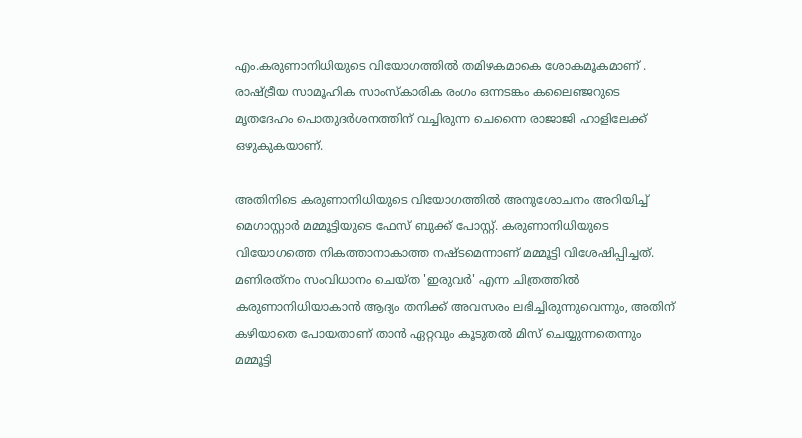എം.കരുണാനിധിയുടെ വിയോഗത്തില്‍ തമിഴകമാകെ ശോകമൂകമാണ് . രാഷ്ട്രീയ സാമൂഹിക സാംസ്‌കാരിക രംഗം ഒന്നടങ്കം കലൈഞ്ജറുടെ മൃതദേഹം പൊതുദര്‍ശനത്തിന് വച്ചിരുന്ന ചെന്നൈ രാജാജി ഹാളിലേക്ക് ഒഴുകുകയാണ്.

അതിനിടെ കരുണാനിധിയുടെ വിയോഗത്തില്‍ അനുശോചനം അറിയിച്ച് മെഗാസ്റ്റാര്‍ മമ്മൂട്ടിയുടെ ഫേസ് ബുക്ക് പോസ്റ്റ്. കരുണാനിധിയുടെ വിയോഗത്തെ നികത്താനാകാത്ത നഷ്ടമെന്നാണ് മമ്മൂട്ടി വിശേഷിപ്പിച്ചത്. മണിരത്‌നം സംവിധാനം ചെയ്ത 'ഇരുവര്‍' എന്ന ചിത്രത്തില്‍ കരുണാനിധിയാകാന്‍ ആദ്യം തനിക്ക് അവസരം ലഭിച്ചിരുന്നുവെന്നും, അതിന് കഴിയാതെ പോയതാണ് താന്‍ ഏറ്റവും കൂടുതല്‍ മിസ് ചെയ്യുന്നതെന്നും മമ്മൂട്ടി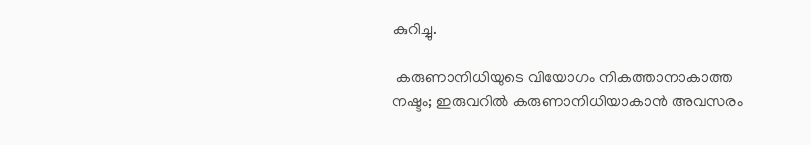കുറിച്ചു.

 കരുണാനിധിയുടെ വിയോഗം നികത്താനാകാത്ത നഷ്ടം; ഇരുവറില്‍ കരുണാനിധിയാകാന്‍ അവസരം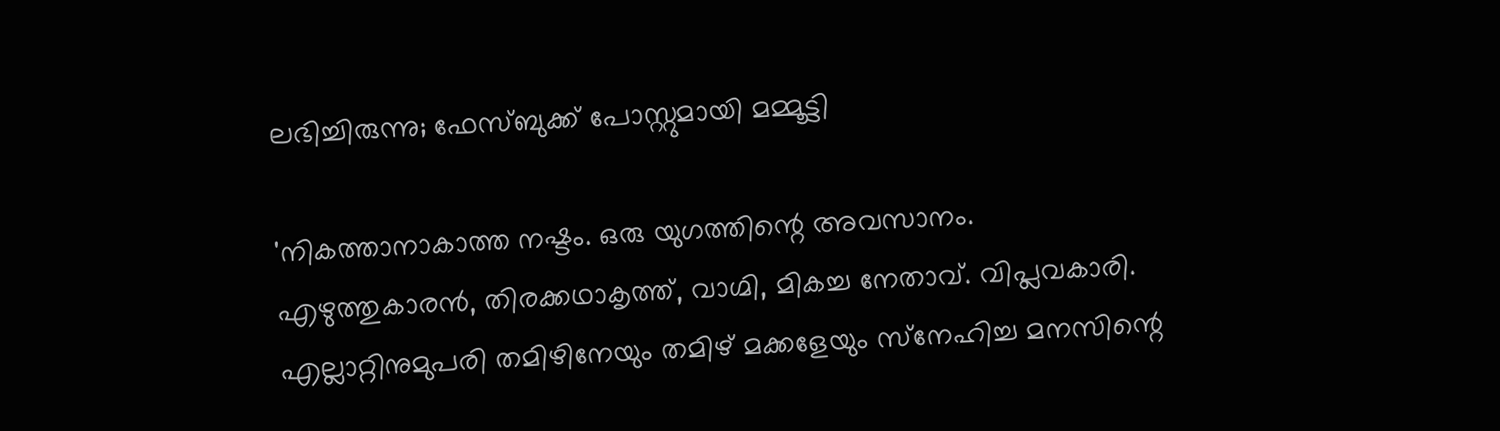ലഭിച്ചിരുന്നു; ഫേസ്ബുക്ക് പോസ്റ്റുമായി മമ്മൂട്ടി

'നികത്താനാകാത്ത നഷ്ടം. ഒരു യുഗത്തിന്റെ അവസാനം. എഴുത്തുകാരന്‍, തിരക്കഥാകൃത്ത്, വാഗ്മി, മികച്ച നേതാവ്. വിപ്ലവകാരി. എല്ലാറ്റിനുമുപരി തമിഴിനേയും തമിഴ് മക്കളേയും സ്‌നേഹിച്ച മനസിന്റെ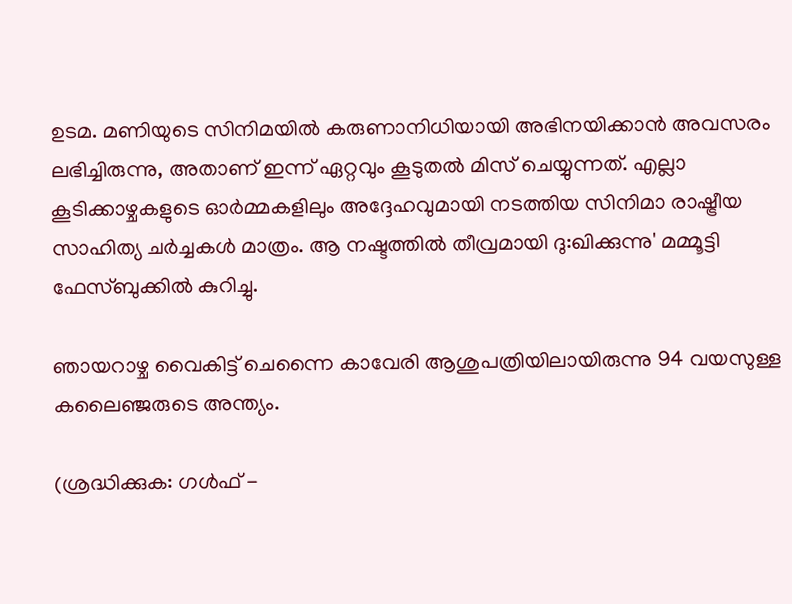ഉടമ. മണിയുടെ സിനിമയില്‍ കരുണാനിധിയായി അഭിനയിക്കാന്‍ അവസരം ലഭിച്ചിരുന്നു, അതാണ് ഇന്ന് ഏറ്റവും കൂടുതല്‍ മിസ് ചെയ്യുന്നത്. എല്ലാ കൂടിക്കാഴ്ചകളുടെ ഓര്‍മ്മകളിലും അദ്ദേഹവുമായി നടത്തിയ സിനിമാ രാഷ്ട്രീയ സാഹിത്യ ചര്‍ച്ചകള്‍ മാത്രം. ആ നഷ്ടത്തില്‍ തീവ്രമായി ദു:ഖിക്കുന്നു' മമ്മൂട്ടി ഫേസ്ബുക്കില്‍ കുറിച്ചു.

ഞായറാഴ്ച വൈകിട്ട് ചെന്നൈ കാവേരി ആശുപത്രിയിലായിരുന്നു 94 വയസുള്ള കലൈഞ്ജരുടെ അന്ത്യം.

(ശ്രദ്ധിക്കുക: ഗൾഫ് -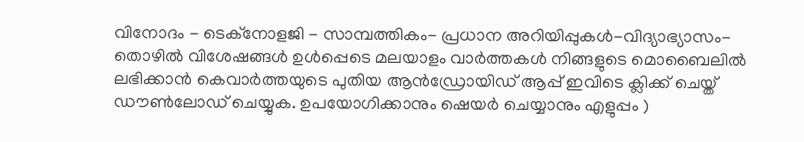വിനോദം - ടെക്നോളജി - സാമ്പത്തികം- പ്രധാന അറിയിപ്പുകൾ-വിദ്യാഭ്യാസം-തൊഴിൽ വിശേഷങ്ങൾ ഉൾപ്പെടെ മലയാളം വാർത്തകൾ നിങ്ങളുടെ മൊബൈലിൽ ലഭിക്കാൻ കെവാർത്തയുടെ പുതിയ ആൻഡ്രോയിഡ് ആപ്പ് ഇവിടെ ക്ലിക്ക് ചെയ്ത് ഡൗൺലോഡ് ചെയ്യുക. ഉപയോഗിക്കാനും ഷെയർ ചെയ്യാനും എളുപ്പം )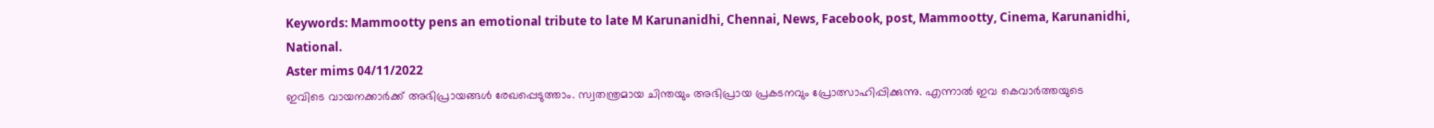Keywords: Mammootty pens an emotional tribute to late M Karunanidhi, Chennai, News, Facebook, post, Mammootty, Cinema, Karunanidhi, National.
Aster mims 04/11/2022
ഇവിടെ വായനക്കാർക്ക് അഭിപ്രായങ്ങൾ രേഖപ്പെടുത്താം. സ്വതന്ത്രമായ ചിന്തയും അഭിപ്രായ പ്രകടനവും പ്രോത്സാഹിപ്പിക്കുന്നു. എന്നാൽ ഇവ കെവാർത്തയുടെ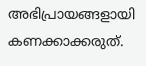അഭിപ്രായങ്ങളായി കണക്കാക്കരുത്.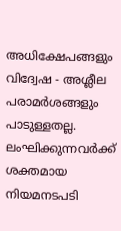അധിക്ഷേപങ്ങളും വിദ്വേഷ - അശ്ലീല പരാമർശങ്ങളും പാടുള്ളതല്ല. ലംഘിക്കുന്നവർക്ക് ശക്തമായ നിയമനടപടി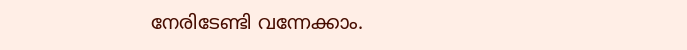നേരിടേണ്ടി വന്നേക്കാം.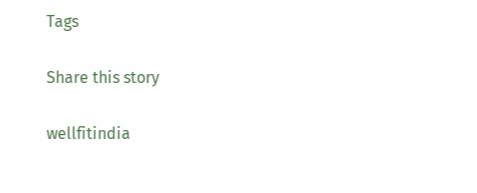Tags

Share this story

wellfitindia